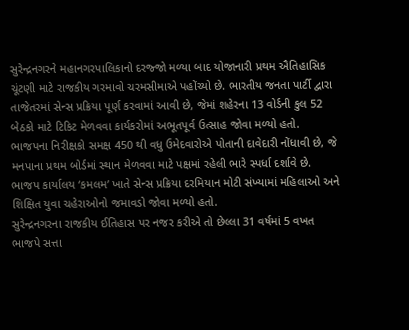સુરેન્દ્રનગરને મહાનગરપાલિકાનો દરજ્જો મળ્યા બાદ યોજાનારી પ્રથમ ઐતિહાસિક ચૂંટણી માટે રાજકીય ગરમાવો ચરમસીમાએ પહોંચ્યો છે. ભારતીય જનતા પાર્ટી દ્વારા તાજેતરમાં સેન્સ પ્રક્રિયા પૂર્ણ કરવામાં આવી છે, જેમાં શહેરના 13 વોર્ડની કુલ 52 બેઠકો માટે ટિકિટ મેળવવા કાર્યકરોમાં અભૂતપૂર્વ ઉત્સાહ જોવા મળ્યો હતો.
ભાજપના નિરીક્ષકો સમક્ષ 450 થી વધુ ઉમેદવારોએ પોતાની દાવેદારી નોંધાવી છે, જે મનપાના પ્રથમ બોર્ડમાં સ્થાન મેળવવા માટે પક્ષમાં રહેલી ભારે સ્પર્ધા દર્શાવે છે. ભાજપ કાર્યાલય ‘કમલમ’ ખાતે સેન્સ પ્રક્રિયા દરમિયાન મોટી સંખ્યામાં મહિલાઓ અને શિક્ષિત યુવા ચહેરાઓનો જમાવડો જોવા મળ્યો હતો.
સુરેન્દ્રનગરના રાજકીય ઈતિહાસ પર નજર કરીએ તો છેલ્લા 31 વર્ષમાં 5 વખત ભાજપે સત્તા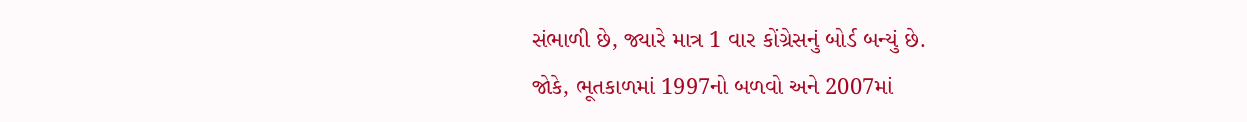સંભાળી છે, જ્યારે માત્ર 1 વાર કોંગ્રેસનું બોર્ડ બન્યું છે.
જોકે, ભૂતકાળમાં 1997નો બળવો અને 2007માં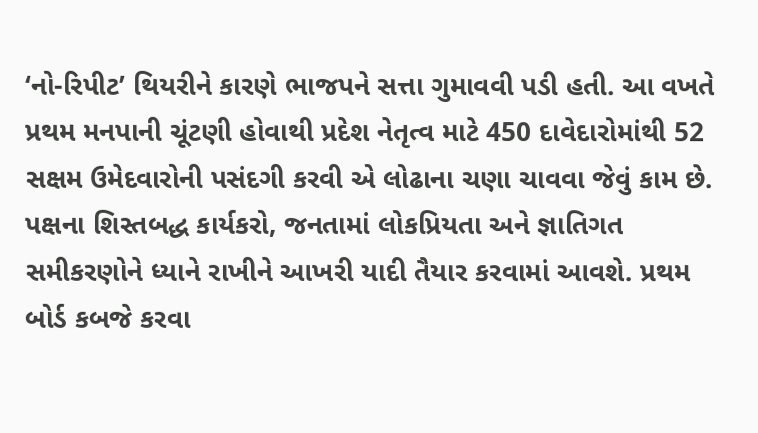‘નો-રિપીટ’ થિયરીને કારણે ભાજપને સત્તા ગુમાવવી પડી હતી. આ વખતે પ્રથમ મનપાની ચૂંટણી હોવાથી પ્રદેશ નેતૃત્વ માટે 450 દાવેદારોમાંથી 52 સક્ષમ ઉમેદવારોની પસંદગી કરવી એ લોઢાના ચણા ચાવવા જેવું કામ છે. પક્ષના શિસ્તબદ્ધ કાર્યકરો, જનતામાં લોકપ્રિયતા અને જ્ઞાતિગત સમીકરણોને ધ્યાને રાખીને આખરી યાદી તૈયાર કરવામાં આવશે. પ્રથમ બોર્ડ કબજે કરવા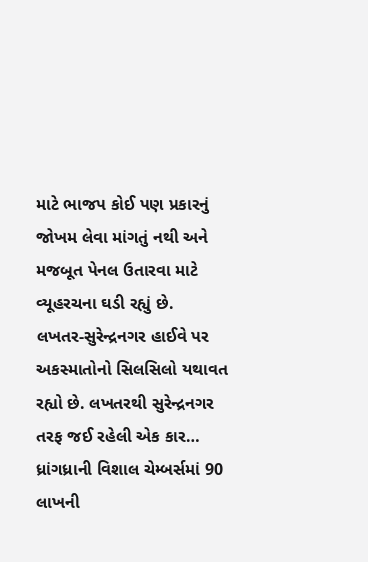માટે ભાજપ કોઈ પણ પ્રકારનું જોખમ લેવા માંગતું નથી અને મજબૂત પેનલ ઉતારવા માટે વ્યૂહરચના ઘડી રહ્યું છે.
લખતર-સુરેન્દ્રનગર હાઈવે પર અકસ્માતોનો સિલસિલો યથાવત રહ્યો છે. લખતરથી સુરેન્દ્રનગર તરફ જઈ રહેલી એક કાર…
ધ્રાંગધ્રાની વિશાલ ચેમ્બર્સમાં 90 લાખની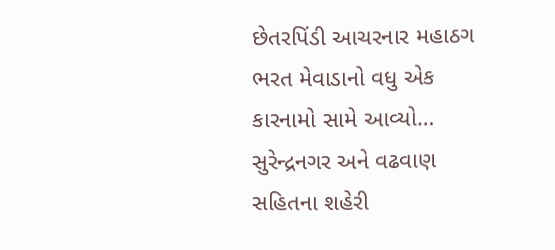છેતરપિંડી આચરનાર મહાઠગ ભરત મેવાડાનો વધુ એક કારનામો સામે આવ્યો…
સુરેન્દ્રનગર અને વઢવાણ સહિતના શહેરી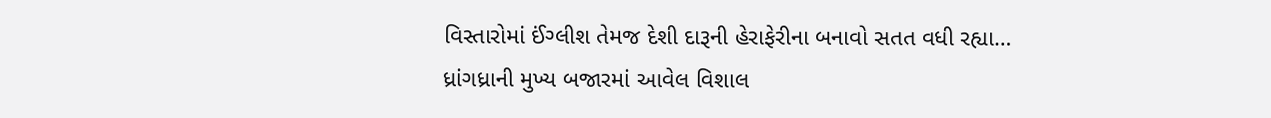વિસ્તારોમાં ઈંગ્લીશ તેમજ દેશી દારૂની હેરાફેરીના બનાવો સતત વધી રહ્યા…
ધ્રાંગધ્રાની મુખ્ય બજારમાં આવેલ વિશાલ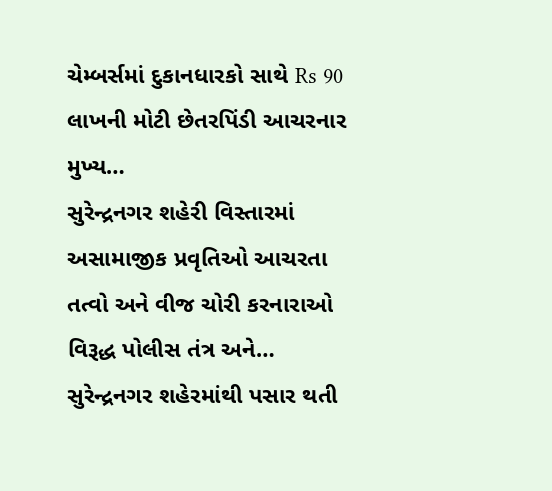ચેમ્બર્સમાં દુકાનધારકો સાથે Rs 90 લાખની મોટી છેતરપિંડી આચરનાર મુખ્ય…
સુરેન્દ્રનગર શહેરી વિસ્તારમાં અસામાજીક પ્રવૃતિઓ આચરતા તત્વો અને વીજ ચોરી કરનારાઓ વિરૂદ્ધ પોલીસ તંત્ર અને…
સુરેન્દ્રનગર શહેરમાંથી પસાર થતી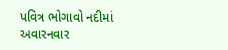પવિત્ર ભોગાવો નદીમાં અવારનવાર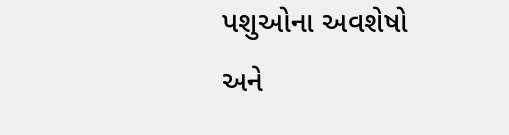પશુઓના અવશેષો અને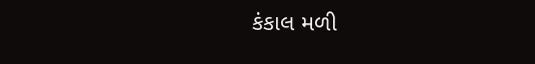કંકાલ મળી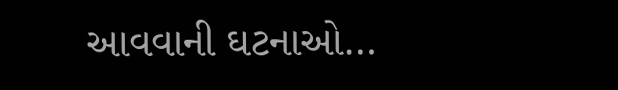આવવાની ઘટનાઓ…